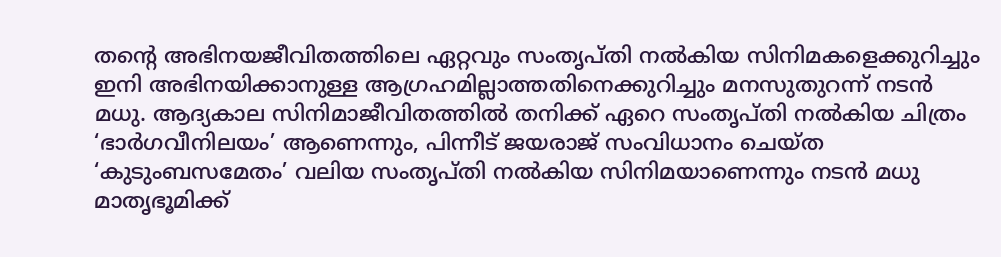തന്റെ അഭിനയജീവിതത്തിലെ ഏറ്റവും സംതൃപ്തി നൽകിയ സിനിമകളെക്കുറിച്ചും ഇനി അഭിനയിക്കാനുള്ള ആഗ്രഹമില്ലാത്തതിനെക്കുറിച്ചും മനസുതുറന്ന് നടൻ മധു. ആദ്യകാല സിനിമാജീവിതത്തിൽ തനിക്ക് ഏറെ സംതൃപ്തി നൽകിയ ചിത്രം ‘ഭാർഗവീനിലയം’ ആണെന്നും, പിന്നീട് ജയരാജ് സംവിധാനം ചെയ്ത ‘കുടുംബസമേതം’ വലിയ സംതൃപ്തി നൽകിയ സിനിമയാണെന്നും നടൻ മധു മാതൃഭൂമിക്ക്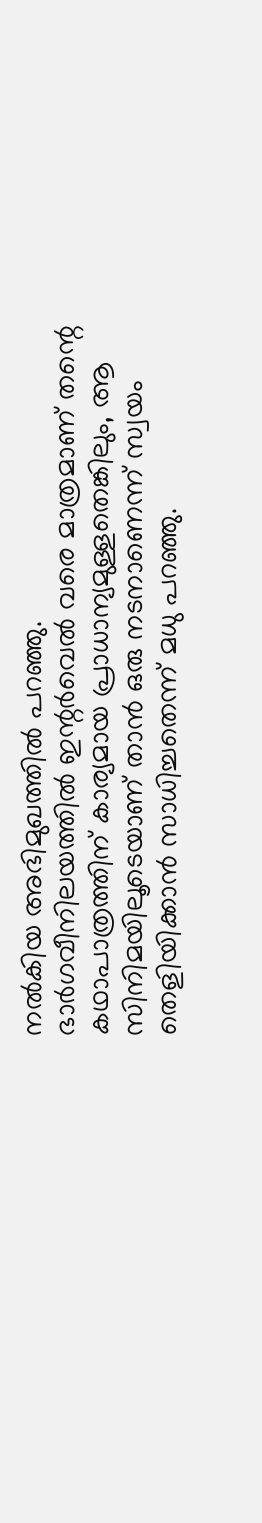നൽകിയ അഭിമുഖത്തിൽ പറഞ്ഞു.
ഭാർഗവീനിലയത്തിൽ ഇന്റർവെൽ വരെ മാത്രമാണ് തന്റെ കഥാപാത്രത്തിന് കാര്യമായ പ്രാധാന്യമുള്ളതെങ്കിലും, ആ സിനിമയിലൂടെയാണ് താൻ ഒരു നടനാണെന്ന് സ്വയം തെളിയിക്കാൻ സാധിച്ചതെന്ന് മധു പറഞ്ഞു.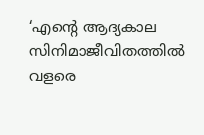‘എന്റെ ആദ്യകാല സിനിമാജീവിതത്തിൽ വളരെ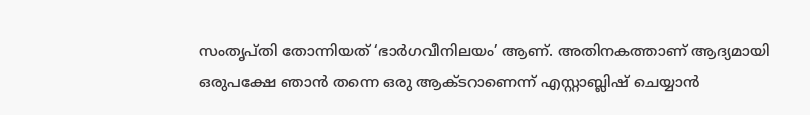സംതൃപ്തി തോന്നിയത് ‘ഭാർഗവീനിലയം’ ആണ്. അതിനകത്താണ് ആദ്യമായി ഒരുപക്ഷേ ഞാൻ തന്നെ ഒരു ആക്ടറാണെന്ന് എസ്റ്റാബ്ലിഷ് ചെയ്യാൻ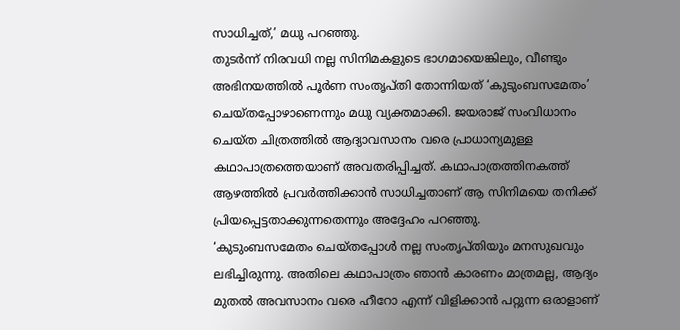സാധിച്ചത്,’ മധു പറഞ്ഞു.
തുടർന്ന് നിരവധി നല്ല സിനിമകളുടെ ഭാഗമായെങ്കിലും, വീണ്ടും അഭിനയത്തിൽ പൂർണ സംതൃപ്തി തോന്നിയത് ‘കുടുംബസമേതം’ ചെയ്തപ്പോഴാണെന്നും മധു വ്യക്തമാക്കി. ജയരാജ് സംവിധാനം ചെയ്ത ചിത്രത്തിൽ ആദ്യാവസാനം വരെ പ്രാധാന്യമുള്ള കഥാപാത്രത്തെയാണ് അവതരിപ്പിച്ചത്. കഥാപാത്രത്തിനകത്ത് ആഴത്തിൽ പ്രവർത്തിക്കാൻ സാധിച്ചതാണ് ആ സിനിമയെ തനിക്ക് പ്രിയപ്പെട്ടതാക്കുന്നതെന്നും അദ്ദേഹം പറഞ്ഞു.
‘കുടുംബസമേതം ചെയ്തപ്പോൾ നല്ല സംതൃപ്തിയും മനസുഖവും ലഭിച്ചിരുന്നു. അതിലെ കഥാപാത്രം ഞാൻ കാരണം മാത്രമല്ല, ആദ്യം മുതൽ അവസാനം വരെ ഹീറോ എന്ന് വിളിക്കാൻ പറ്റുന്ന ഒരാളാണ്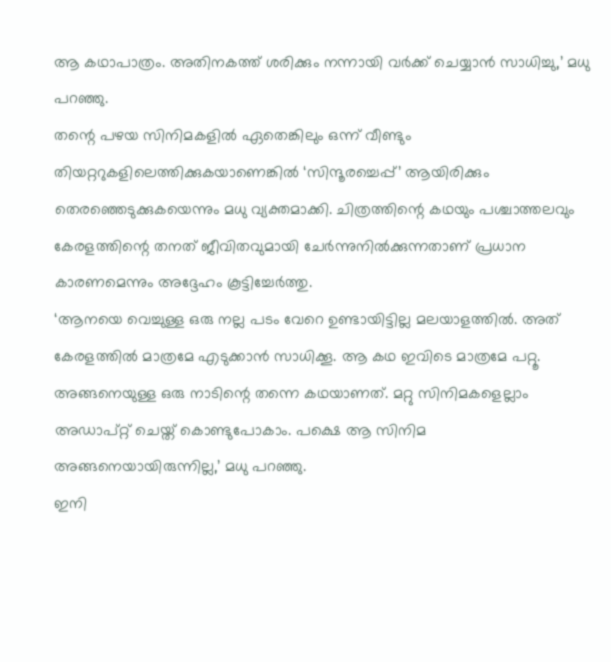ആ കഥാപാത്രം. അതിനകത്ത് ശരിക്കും നന്നായി വർക്ക് ചെയ്യാൻ സാധിച്ചു,’ മധു പറഞ്ഞു.
തന്റെ പഴയ സിനിമകളിൽ ഏതെങ്കിലും ഒന്ന് വീണ്ടും തിയറ്ററുകളിലെത്തിക്കുകയാണെങ്കിൽ ‘സിന്ദൂരച്ചെപ്പ്’ ആയിരിക്കും തെരഞ്ഞെടുക്കുകയെന്നും മധു വ്യക്തമാക്കി. ചിത്രത്തിന്റെ കഥയും പശ്ചാത്തലവും കേരളത്തിന്റെ തനത് ജീവിതവുമായി ചേർന്നുനിൽക്കുന്നതാണ് പ്രധാന കാരണമെന്നും അദ്ദേഹം കൂട്ടിച്ചേർത്തു.
‘ആനയെ വെച്ചുള്ള ഒരു നല്ല പടം വേറെ ഉണ്ടായിട്ടില്ല മലയാളത്തിൽ. അത് കേരളത്തിൽ മാത്രമേ എടുക്കാൻ സാധിക്കൂ. ആ കഥ ഇവിടെ മാത്രമേ പറ്റൂ. അങ്ങനെയുള്ള ഒരു നാടിന്റെ തന്നെ കഥയാണത്. മറ്റു സിനിമകളെല്ലാം അഡാപ്റ്റ് ചെയ്ത് കൊണ്ടുപോകാം. പക്ഷെ ആ സിനിമ അങ്ങനെയായിരുന്നില്ല,’ മധു പറഞ്ഞു.
ഇനി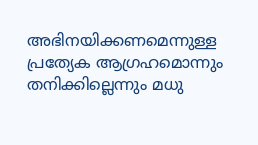അഭിനയിക്കണമെന്നുള്ള പ്രത്യേക ആഗ്രഹമൊന്നും തനിക്കില്ലെന്നും മധു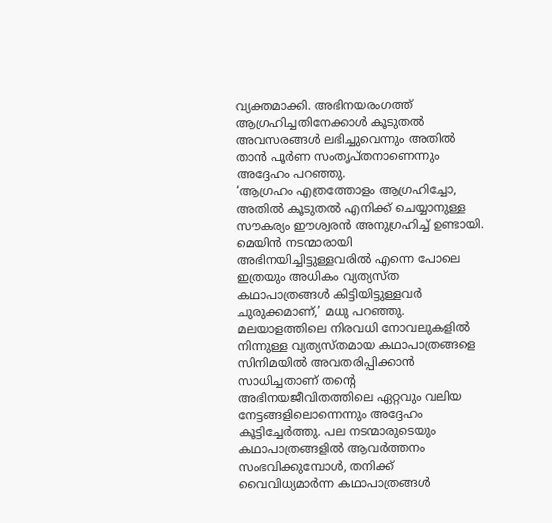വ്യക്തമാക്കി. അഭിനയരംഗത്ത് ആഗ്രഹിച്ചതിനേക്കാൾ കൂടുതൽ അവസരങ്ങൾ ലഭിച്ചുവെന്നും അതിൽ താൻ പൂർണ സംതൃപ്തനാണെന്നും അദ്ദേഹം പറഞ്ഞു.
‘ആഗ്രഹം എത്രത്തോളം ആഗ്രഹിച്ചോ, അതിൽ കൂടുതൽ എനിക്ക് ചെയ്യാനുള്ള സൗകര്യം ഈശ്വരൻ അനുഗ്രഹിച്ച് ഉണ്ടായി. മെയിൻ നടന്മാരായി അഭിനയിച്ചിട്ടുള്ളവരിൽ എന്നെ പോലെ ഇത്രയും അധികം വ്യത്യസ്ത കഥാപാത്രങ്ങൾ കിട്ടിയിട്ടുള്ളവർ ചുരുക്കമാണ്,’ മധു പറഞ്ഞു.
മലയാളത്തിലെ നിരവധി നോവലുകളിൽ നിന്നുള്ള വ്യത്യസ്തമായ കഥാപാത്രങ്ങളെ സിനിമയിൽ അവതരിപ്പിക്കാൻ സാധിച്ചതാണ് തന്റെ അഭിനയജീവിതത്തിലെ ഏറ്റവും വലിയ നേട്ടങ്ങളിലൊന്നെന്നും അദ്ദേഹം കൂട്ടിച്ചേർത്തു. പല നടന്മാരുടെയും കഥാപാത്രങ്ങളിൽ ആവർത്തനം സംഭവിക്കുമ്പോൾ, തനിക്ക് വൈവിധ്യമാർന്ന കഥാപാത്രങ്ങൾ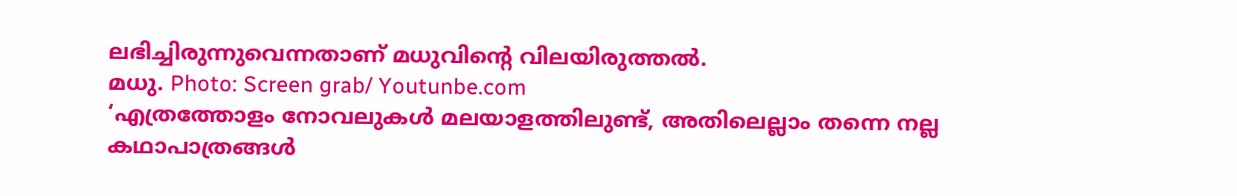ലഭിച്ചിരുന്നുവെന്നതാണ് മധുവിന്റെ വിലയിരുത്തൽ.
മധു. Photo: Screen grab/ Youtunbe.com
‘എത്രത്തോളം നോവലുകൾ മലയാളത്തിലുണ്ട്, അതിലെല്ലാം തന്നെ നല്ല കഥാപാത്രങ്ങൾ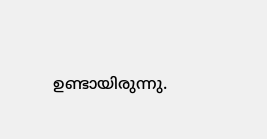ഉണ്ടായിരുന്നു.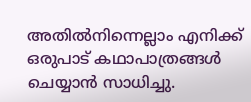അതിൽനിന്നെല്ലാം എനിക്ക് ഒരുപാട് കഥാപാത്രങ്ങൾ ചെയ്യാൻ സാധിച്ചു.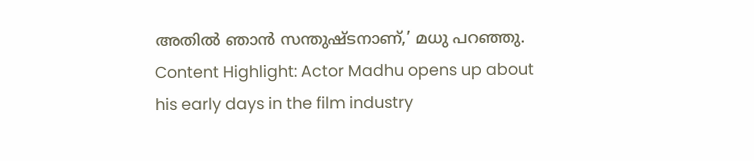അതിൽ ഞാൻ സന്തുഷ്ടനാണ്,’ മധു പറഞ്ഞു.
Content Highlight: Actor Madhu opens up about his early days in the film industry